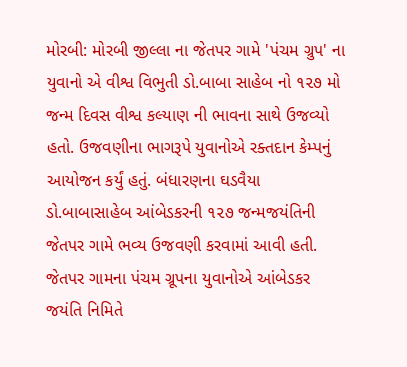મોરબી: મોરબી જીલ્લા ના જેતપર ગામે 'પંચમ ગ્રુપ' ના યુવાનો એ વીશ્વ વિભુતી ડો.બાબા સાહેબ નો ૧૨૭ મો જન્મ દિવસ વીશ્વ કલ્યાણ ની ભાવના સાથે ઉજવ્યો હતો. ઉજવણીના ભાગરૂપે યુવાનોએ રક્તદાન કેમ્પનું આયોજન કર્યું હતું. બંધારણના ઘડવૈયા ડો.બાબાસાહેબ આંબેડકરની ૧૨૭ જન્મજયંતિની જેતપર ગામે ભવ્ય ઉજવણી કરવામાં આવી હતી. જેતપર ગામના પંચમ ગ્રૂપના યુવાનોએ આંબેડકર જયંતિ નિમિતે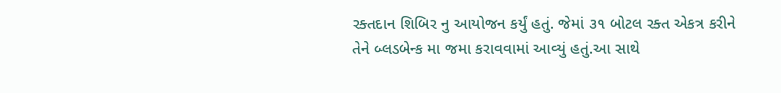રક્તદાન શિબિર નુ આયોજન કર્યું હતું. જેમાં ૩૧ બોટલ રક્ત એકત્ર કરીને તેને બ્લડબેન્ક મા જમા કરાવવામાં આવ્યું હતું.આ સાથે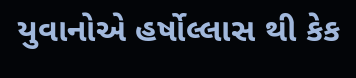યુવાનોએ હર્ષોલ્લાસ થી કેક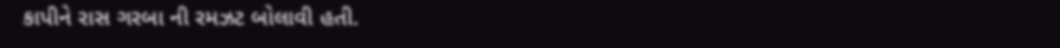કાપીને રાસ ગરબા ની રમઝટ બોલાવી હતી.